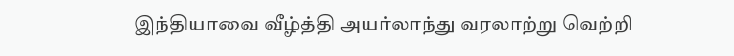இந்தியாவை வீழ்த்தி அயர்லாந்து வரலாற்று வெற்றி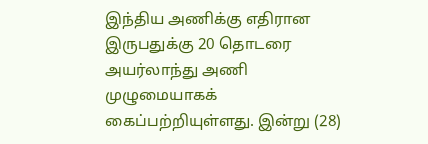இந்திய அணிக்கு எதிரான இருபதுக்கு 20 தொடரை அயர்லாந்து அணி முழுமையாகக் கைப்பற்றியுள்ளது. இன்று (28)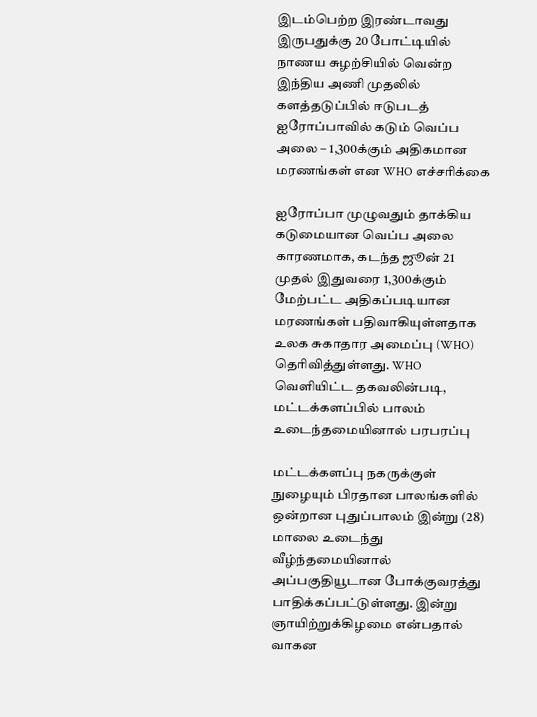இடம்பெற்ற இரண்டாவது இருபதுக்கு 20 போட்டியில் நாணய சுழற்சியில் வென்ற இந்திய அணி முதலில் களத்தடுப்பில் ஈடுபடத்
ஐரோப்பாவில் கடும் வெப்ப அலை – 1,300க்கும் அதிகமான மரணங்கள் என WHO எச்சரிக்கை

ஐரோப்பா முழுவதும் தாக்கிய கடுமையான வெப்ப அலை காரணமாக, கடந்த ஜூன் 21 முதல் இதுவரை 1,300க்கும் மேற்பட்ட அதிகப்படியான மரணங்கள் பதிவாகியுள்ளதாக உலக சுகாதார அமைப்பு (WHO) தெரிவித்துள்ளது. WHO வெளியிட்ட தகவலின்படி,
மட்டக்களப்பில் பாலம் உடைந்தமையினால் பரபரப்பு

மட்டக்களப்பு நகருக்குள் நுழையும் பிரதான பாலங்களில் ஒன்றான புதுப்பாலம் இன்று (28) மாலை உடைந்து வீழ்ந்தமையினால் அப்பகுதியூடான போக்குவரத்து பாதிக்கப்பட்டுள்ளது. இன்று ஞாயிற்றுக்கிழமை என்பதால் வாகன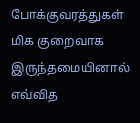போக்குவரத்துகள் மிக குறைவாக இருந்தமையினால் எவ்வித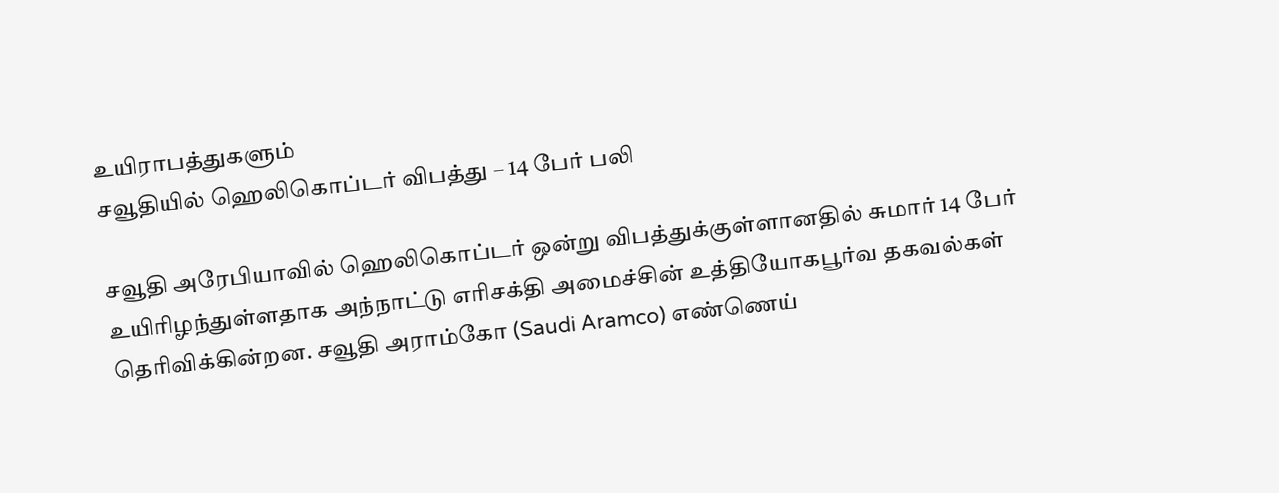உயிராபத்துகளும்
சவூதியில் ஹெலிகொப்டர் விபத்து – 14 பேர் பலி

சவூதி அரேபியாவில் ஹெலிகொப்டர் ஒன்று விபத்துக்குள்ளானதில் சுமார் 14 பேர் உயிரிழந்துள்ளதாக அந்நாட்டு எரிசக்தி அமைச்சின் உத்தியோகபூர்வ தகவல்கள் தெரிவிக்கின்றன. சவூதி அராம்கோ (Saudi Aramco) எண்ணெய்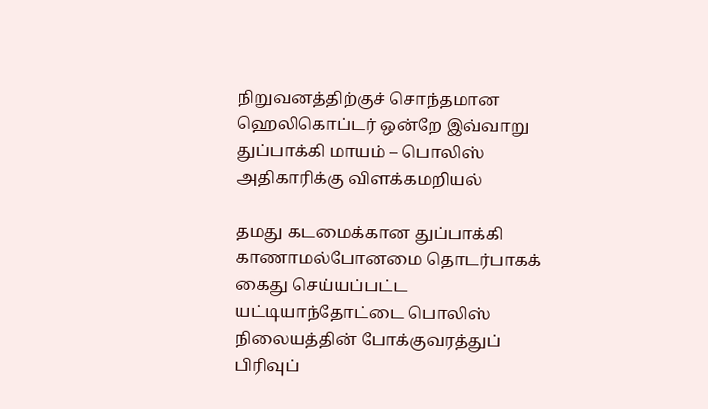நிறுவனத்திற்குச் சொந்தமான ஹெலிகொப்டர் ஒன்றே இவ்வாறு
துப்பாக்கி மாயம் – பொலிஸ் அதிகாரிக்கு விளக்கமறியல்

தமது கடமைக்கான துப்பாக்கி காணாமல்போனமை தொடர்பாகக் கைது செய்யப்பட்ட யட்டியாந்தோட்டை பொலிஸ் நிலையத்தின் போக்குவரத்துப் பிரிவுப்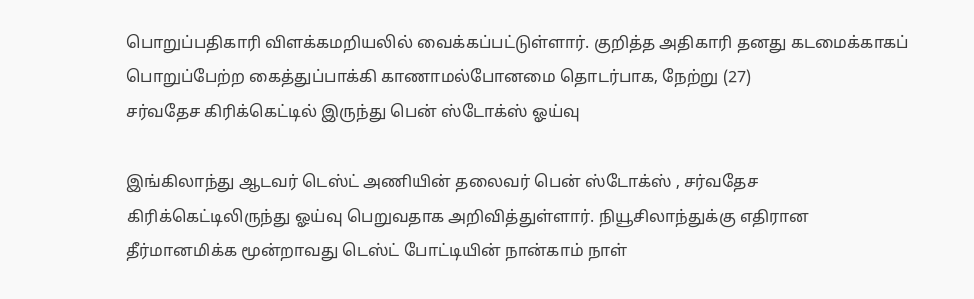பொறுப்பதிகாரி விளக்கமறியலில் வைக்கப்பட்டுள்ளார். குறித்த அதிகாரி தனது கடமைக்காகப் பொறுப்பேற்ற கைத்துப்பாக்கி காணாமல்போனமை தொடர்பாக, நேற்று (27)
சர்வதேச கிரிக்கெட்டில் இருந்து பென் ஸ்டோக்ஸ் ஓய்வு

இங்கிலாந்து ஆடவர் டெஸ்ட் அணியின் தலைவர் பென் ஸ்டோக்ஸ் , சர்வதேச கிரிக்கெட்டிலிருந்து ஓய்வு பெறுவதாக அறிவித்துள்ளார். நியூசிலாந்துக்கு எதிரான தீர்மானமிக்க மூன்றாவது டெஸ்ட் போட்டியின் நான்காம் நாள்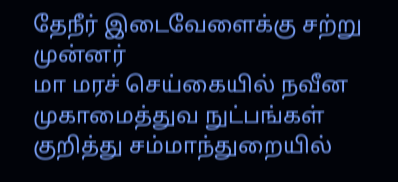தேநீர் இடைவேளைக்கு சற்று முன்னர்
மா மரச் செய்கையில் நவீன முகாமைத்துவ நுட்பங்கள் குறித்து சம்மாந்துறையில்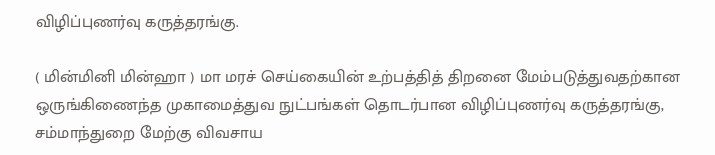விழிப்புணர்வு கருத்தரங்கு.

( மின்மினி மின்ஹா ) மா மரச் செய்கையின் உற்பத்தித் திறனை மேம்படுத்துவதற்கான ஒருங்கிணைந்த முகாமைத்துவ நுட்பங்கள் தொடர்பான விழிப்புணர்வு கருத்தரங்கு, சம்மாந்துறை மேற்கு விவசாய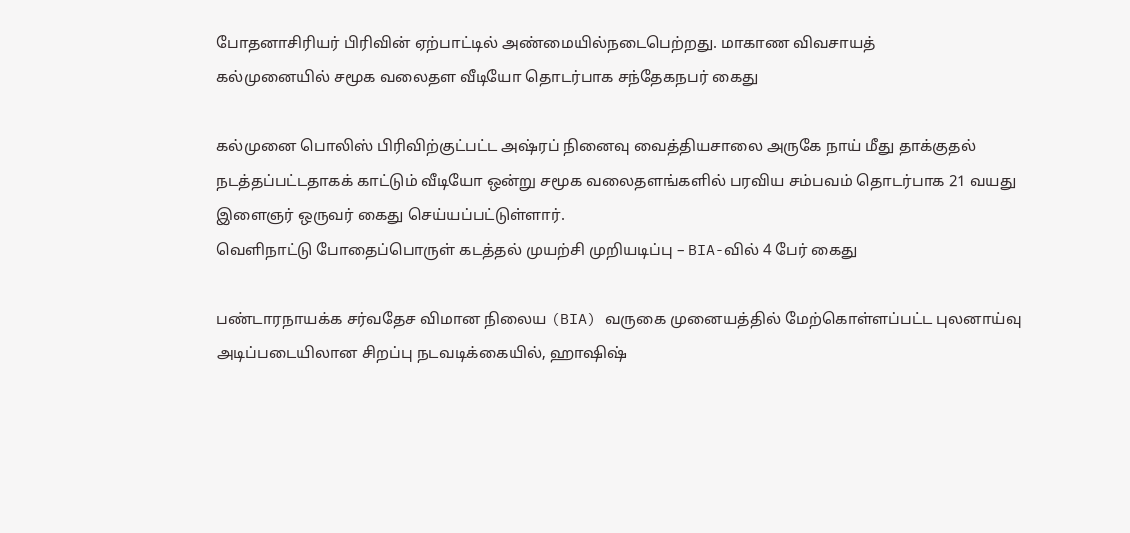போதனாசிரியர் பிரிவின் ஏற்பாட்டில் அண்மையில்நடைபெற்றது. மாகாண விவசாயத்
கல்முனையில் சமூக வலைதள வீடியோ தொடர்பாக சந்தேகநபர் கைது

கல்முனை பொலிஸ் பிரிவிற்குட்பட்ட அஷ்ரப் நினைவு வைத்தியசாலை அருகே நாய் மீது தாக்குதல் நடத்தப்பட்டதாகக் காட்டும் வீடியோ ஒன்று சமூக வலைதளங்களில் பரவிய சம்பவம் தொடர்பாக 21 வயது இளைஞர் ஒருவர் கைது செய்யப்பட்டுள்ளார்.
வெளிநாட்டு போதைப்பொருள் கடத்தல் முயற்சி முறியடிப்பு – BIA-வில் 4 பேர் கைது

பண்டாரநாயக்க சர்வதேச விமான நிலைய (BIA) வருகை முனையத்தில் மேற்கொள்ளப்பட்ட புலனாய்வு அடிப்படையிலான சிறப்பு நடவடிக்கையில், ஹாஷிஷ்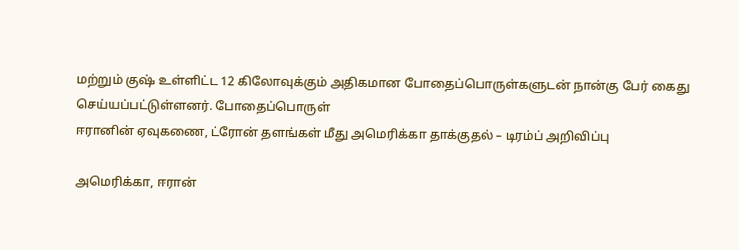மற்றும் குஷ் உள்ளிட்ட 12 கிலோவுக்கும் அதிகமான போதைப்பொருள்களுடன் நான்கு பேர் கைது செய்யப்பட்டுள்ளனர். போதைப்பொருள்
ஈரானின் ஏவுகணை, ட்ரோன் தளங்கள் மீது அமெரிக்கா தாக்குதல் – டிரம்ப் அறிவிப்பு

அமெரிக்கா, ஈரான்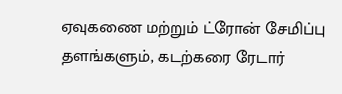ஏவுகணை மற்றும் ட்ரோன் சேமிப்பு தளங்களும், கடற்கரை ரேடார்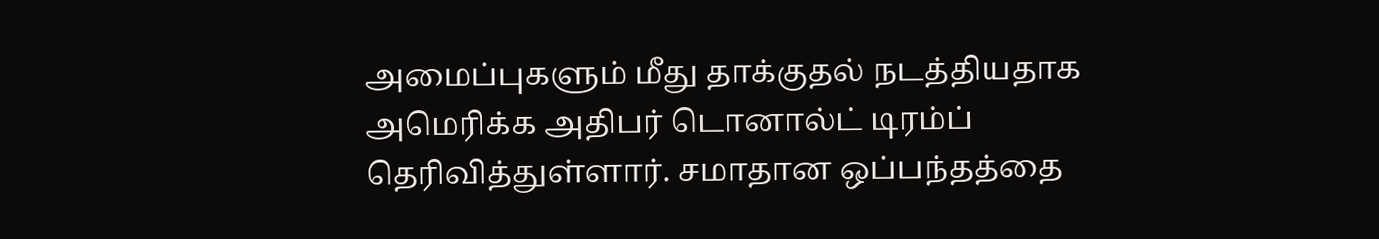அமைப்புகளும் மீது தாக்குதல் நடத்தியதாக அமெரிக்க அதிபர் டொனால்ட் டிரம்ப் தெரிவித்துள்ளார். சமாதான ஒப்பந்தத்தை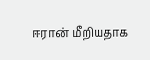ஈரான் மீறியதாக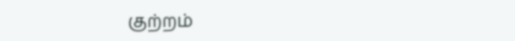குற்றம்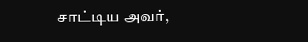சாட்டிய அவர்,